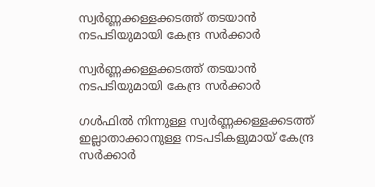സ്വര്‍ണ്ണക്കള്ളക്കടത്ത് തടയാൻ നടപടിയുമായി കേന്ദ്ര സർക്കാർ

സ്വര്‍ണ്ണക്കള്ളക്കടത്ത് തടയാൻ നടപടിയുമായി കേന്ദ്ര സർക്കാർ

ഗള്‍ഫില്‍ നിന്നുള്ള സ്വര്‍ണ്ണക്കള്ളക്കടത്ത് ഇല്ലാതാക്കാനുള്ള നടപടികളുമായ് കേന്ദ്ര സർക്കാർ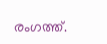രംഗത്ത്.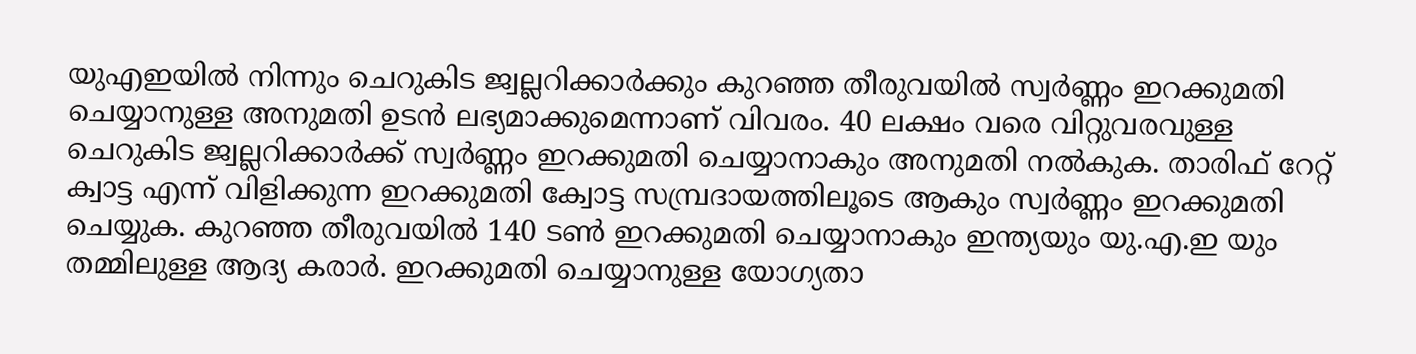യുഎഇയില്‍ നിന്നും ചെറുകിട ജ്വല്ലറിക്കാര്‍ക്കും കുറഞ്ഞ തീരുവയില്‍ സ്വര്‍ണ്ണം ഇറക്കുമതി ചെയ്യാനുള്ള അനുമതി ഉടൻ ലഭ്യമാക്കുമെന്നാണ് വിവരം. 40 ലക്ഷം വരെ വിറ്റുവരവുള്ള ചെറുകിട ജ്വല്ലറിക്കാർക്ക് സ്വര്‍ണ്ണം ഇറക്കുമതി ചെയ്യാനാകും അനുമതി നൽകുക. താരിഫ് റേറ്റ് ക്വാട്ട എന്ന് വിളിക്കുന്ന ഇറക്കുമതി ക്വോട്ട സമ്പ്രദായത്തിലൂടെ ആകും സ്വർണ്ണം ഇറക്കുമതി ചെയ്യുക. കുറഞ്ഞ തീരുവയിൽ 140 ടണ്‍ ഇറക്കുമതി ചെയ്യാനാകും ഇന്ത്യയും യു.എ.ഇ യും തമ്മിലുള്ള ആദ്യ കരാർ. ഇറക്കുമതി ചെയ്യാനുള്ള യോഗ്യതാ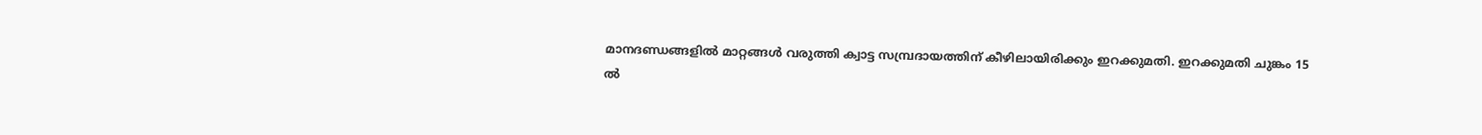മാനദണ്ഡങ്ങളിൽ മാറ്റങ്ങൾ വരുത്തി ക്വാട്ട സമ്പ്രദായത്തിന് കീഴിലായിരിക്കും ഇറക്കുമതി. ഇറക്കുമതി ചുങ്കം 15 ൽ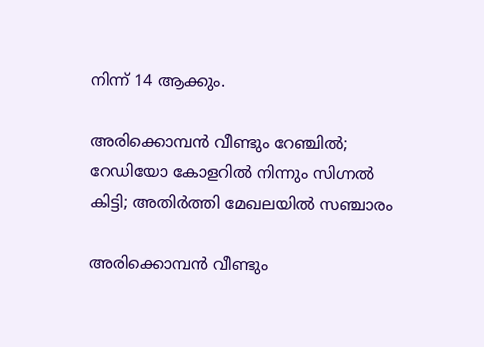നിന്ന് 14 ആക്കും.

അരിക്കൊമ്പന്‍ വീണ്ടും റേഞ്ചില്‍; റേഡിയോ കോളറില്‍ നിന്നും സിഗ്നല്‍ കിട്ടി; അതിര്‍ത്തി മേഖലയില്‍ സഞ്ചാരം

അരിക്കൊമ്പന്‍ വീണ്ടും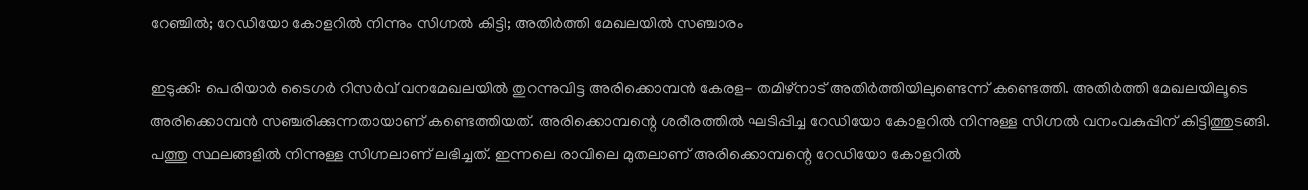റേഞ്ചില്‍; റേഡിയോ കോളറില്‍ നിന്നും സിഗ്നല്‍ കിട്ടി; അതിര്‍ത്തി മേഖലയില്‍ സഞ്ചാരം

ഇടുക്കി: പെരിയാര്‍ ടൈഗര്‍ റിസര്‍വ് വനമേഖലയില്‍ തുറന്നുവിട്ട അരിക്കൊമ്പന്‍ കേരള- തമിഴ്‌നാട് അതിര്‍ത്തിയിലുണ്ടെന്ന് കണ്ടെത്തി. അതിര്‍ത്തി മേഖലയിലൂടെ അരിക്കൊമ്പന്‍ സഞ്ചരിക്കുന്നതായാണ് കണ്ടെത്തിയത്. അരിക്കൊമ്പന്റെ ശരീരത്തില്‍ ഘടിപ്പിച്ച റേഡിയോ കോളറില്‍ നിന്നുള്ള സിഗ്നല്‍ വനംവകുപ്പിന് കിട്ടിത്തുടങ്ങി.
പത്തു സ്ഥലങ്ങളില്‍ നിന്നുള്ള സിഗ്നലാണ് ലഭിച്ചത്. ഇന്നലെ രാവിലെ മുതലാണ് അരിക്കൊമ്പന്റെ റേഡിയോ കോളറില്‍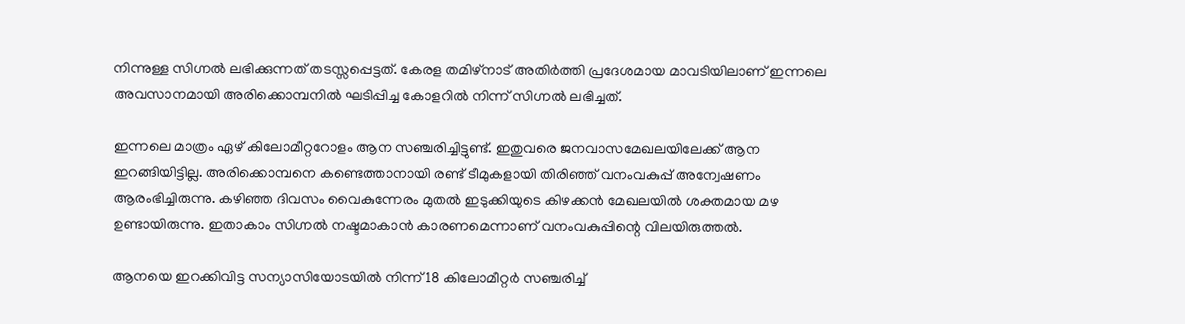നിന്നുള്ള സിഗ്നല്‍ ലഭിക്കുന്നത് തടസ്സപ്പെട്ടത്. കേരള തമിഴ്നാട് അതിർത്തി പ്രദേശമായ മാവടിയിലാണ് ഇന്നലെ അവസാനമായി അരിക്കൊമ്പനിൽ ഘടിപ്പിച്ച കോളറിൽ നിന്ന് സിഗ്നൽ ലഭിച്ചത്.

ഇന്നലെ മാത്രം ഏഴ് കിലോമീറ്ററോളം ആന സഞ്ചരിച്ചിട്ടുണ്ട്. ഇതുവരെ ജനവാസമേഖലയിലേക്ക് ആന ഇറങ്ങിയിട്ടില്ല. അരിക്കൊമ്പനെ കണ്ടെത്താനായി രണ്ട് ടീമുകളായി തിരിഞ്ഞ് വനംവകുപ്പ് അന്വേഷണം ആരംഭിച്ചിരുന്നു. കഴിഞ്ഞ ദിവസം വൈകുന്നേരം മുതൽ ഇടുക്കിയുടെ കിഴക്കൻ മേഖലയിൽ ശക്തമായ മഴ ഉണ്ടായിരുന്നു. ഇതാകാം സിഗ്നൽ നഷ്ടമാകാൻ കാരണമെന്നാണ് വനംവകുപ്പിന്റെ വിലയിരുത്തൽ.

ആനയെ ഇറക്കിവിട്ട സന്യാസിയോടയിൽ‌ നിന്ന് 18 കിലോമീറ്റർ സഞ്ചരിച്ച്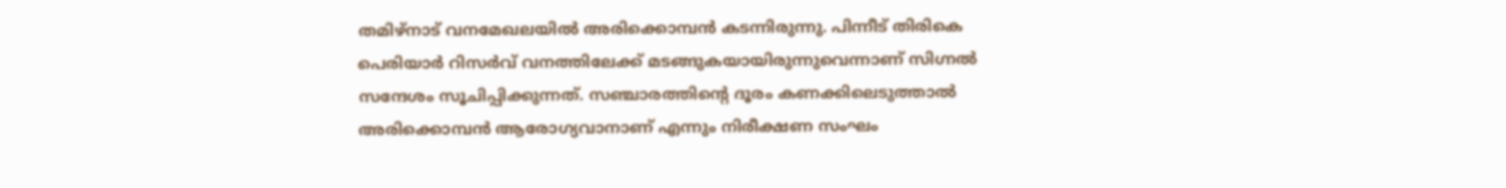തമിഴ്‌നാട് വനമേഖലയിൽ അരിക്കൊമ്പൻ കടന്നിരുന്നു. പിന്നീട് തിരികെ പെരിയാർ റിസർവ് വനത്തിലേക്ക് മടങ്ങുകയായിരുന്നുവെന്നാണ് സിഗ്നൽ സന്ദേശം സൂചിപ്പിക്കുന്നത്. സഞ്ചാരത്തിന്റെ ദൂരം കണക്കിലെടുത്താൽ അരിക്കൊമ്പൻ ആരോഗ്യവാനാണ് എന്നും നിരീക്ഷണ സംഘം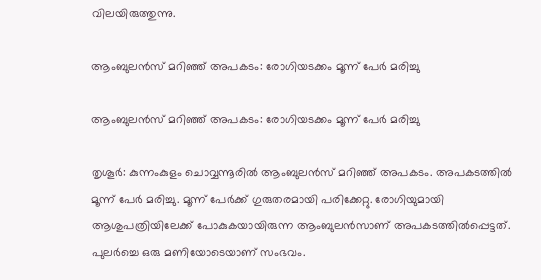വിലയിരുത്തുന്നു.

ആംബുലൻസ്‌ മറിഞ്ഞ്‌ അപകടം: രോഗിയടക്കം മൂന്ന് പേർ മരിച്ചു

ആംബുലൻസ്‌ മറിഞ്ഞ്‌ അപകടം: രോഗിയടക്കം മൂന്ന് പേർ മരിച്ചു

തൃശൂർ: കുന്നംകുളം ചൊവ്വന്നൂരിൽ ആംബുലൻസ്‌ മറിഞ്ഞ്‌ അപകടം. അപകടത്തിൽ മൂന്ന് പേർ മരിച്ചു. മൂന്ന്‌ പേർക്ക്‌ ഗുരുതരമായി പരിക്കേറ്റു. രോഗിയുമായി ആശുപത്രിയിലേക്ക് പോകുകയായിരുന്ന ആംബുലൻസാണ്‌ അപകടത്തിൽപ്പെട്ടത്‌. പുലർച്ചെ ഒരു മണിയോടെയാണ് സംഭവം.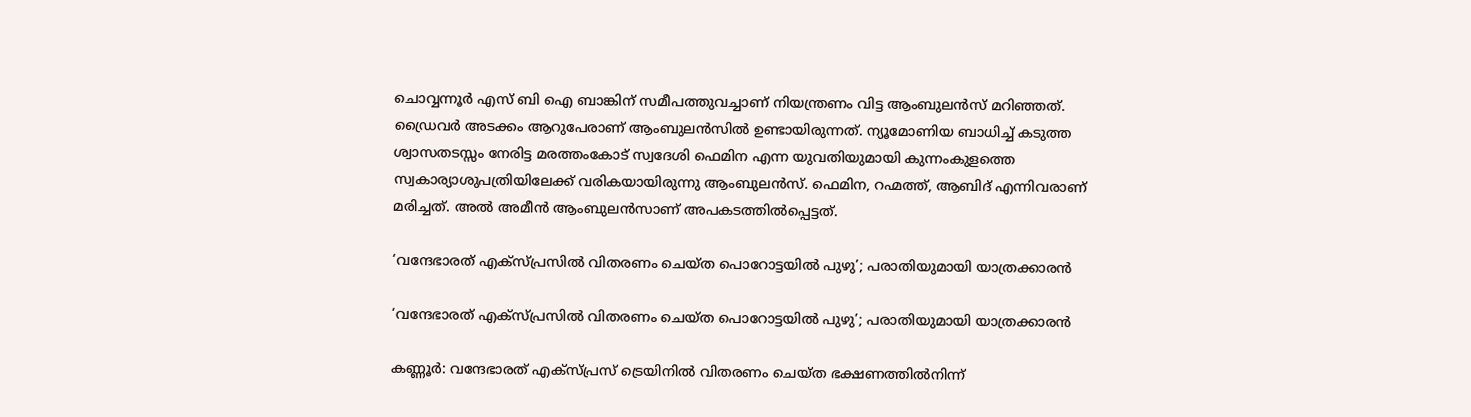ചൊവ്വന്നൂർ എസ്‌ ബി ഐ ബാങ്കിന്‌ സമീപത്തുവച്ചാണ് നിയന്ത്രണം വിട്ട ആംബുലൻസ്‌ മറിഞ്ഞത്‌. ഡ്രൈവർ അടക്കം ആറുപേരാണ് ആംബുലൻസിൽ ഉണ്ടായിരുന്നത്‌. ന്യൂമോണിയ ബാധിച്ച്‌ കടുത്ത ശ്വാസതടസ്സം നേരിട്ട മരത്തംകോട്‌ സ്വദേശി ഫെമിന എന്ന യുവതിയുമായി കുന്നംകുളത്തെ സ്വകാര്യാശുപത്രിയിലേക്ക്‌ വരികയായിരുന്നു ആംബുലൻസ്. ഫെമിന, റഹ്മത്ത്‌, ആബിദ്‌ എന്നിവരാണ്‌ മരിച്ചത്‌. അൽ അമീൻ ആംബുലൻസാണ്‌ അപകടത്തിൽപ്പെട്ടത്‌.

‘വന്ദേഭാരത് എക്സ്പ്രസിൽ വിതരണം ചെയ്ത പൊറോട്ടയിൽ പുഴു’; പരാതിയുമായി യാത്രക്കാരൻ

‘വന്ദേഭാരത് എക്സ്പ്രസിൽ വിതരണം ചെയ്ത പൊറോട്ടയിൽ പുഴു’; പരാതിയുമായി യാത്രക്കാരൻ

കണ്ണൂർ: വന്ദേഭാരത് എക്സ്പ്രസ് ട്രെയിനിൽ വിതരണം ചെയ്ത ഭക്ഷണത്തിൽനിന്ന്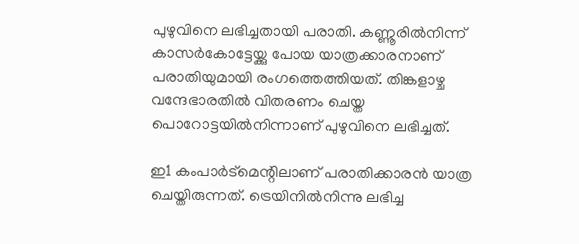പുഴുവിനെ ലഭിച്ചതായി പരാതി. കണ്ണൂരിൽനിന്ന് കാസർകോട്ടേയ്ക്കു പോയ യാത്രക്കാരനാണ് പരാതിയുമായി രംഗത്തെത്തിയത്. തിങ്കളാഴ്ച വന്ദേഭാരതിൽ വിതരണം ചെയ്ത പൊറോട്ടയിൽനിന്നാണ് പുഴുവിനെ ലഭിച്ചത്.

ഇ1 കംപാർട്മെന്റിലാണ് പരാതിക്കാരൻ യാത്ര ചെയ്തിരുന്നത്. ട്രെയിനിൽനിന്നു ലഭിച്ച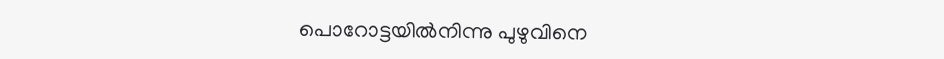പൊറോട്ടയിൽനിന്നു പുഴുവിനെ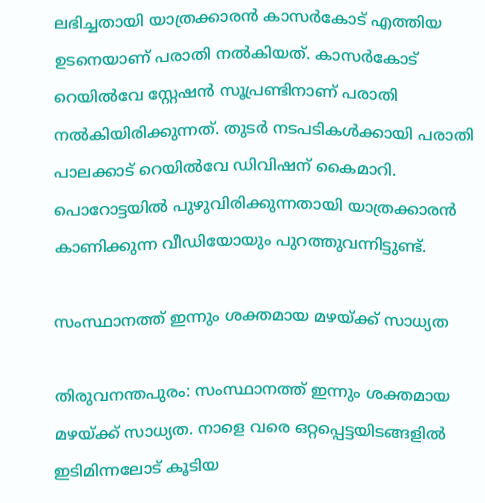ലഭിച്ചതായി യാത്രക്കാരൻ കാസർകോട് എത്തിയ ഉടനെയാണ് പരാതി നൽകിയത്. കാസർകോട് റെയിൽവേ സ്റ്റേഷൻ സൂപ്രണ്ടിനാണ് പരാതി നൽകിയിരിക്കുന്നത്. തുടർ നടപടികൾക്കായി പരാതി പാലക്കാട് റെയിൽവേ ഡിവിഷന് കൈമാറി. പൊറോട്ടയിൽ പുഴുവിരിക്കുന്നതായി യാത്രക്കാരൻ കാണിക്കുന്ന വീഡിയോയും പുറത്തുവന്നിട്ടുണ്ട്.

സംസ്ഥാനത്ത് ഇന്നും ശക്തമായ മഴയ്ക്ക് സാധ്യത

തിരുവനന്തപുരം: സംസ്ഥാനത്ത് ഇന്നും ശക്തമായ മഴയ്ക്ക് സാധ്യത. നാളെ വരെ ഒറ്റപ്പെട്ടയിടങ്ങളിൽ ഇടിമിന്നലോട് കൂടിയ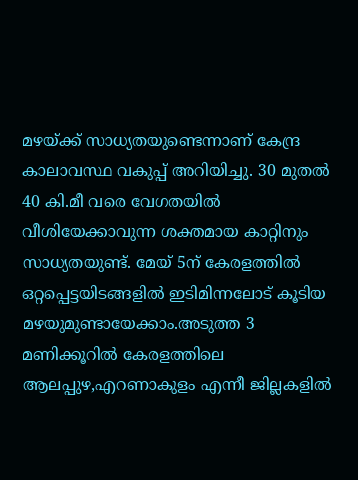മഴയ്ക്ക് സാധ്യതയുണ്ടെന്നാണ് കേന്ദ്ര കാലാവസ്ഥ വകുപ്പ് അറിയിച്ചു. 30 മുതൽ 40 കി.മീ വരെ വേഗതയിൽ വീശിയേക്കാവുന്ന ശക്തമായ കാറ്റിനും സാധ്യതയുണ്ട്. മേയ് 5ന് കേരളത്തിൽ ഒറ്റപ്പെട്ടയിടങ്ങളിൽ ഇടിമിന്നലോട് കൂടിയ മഴയുമുണ്ടായേക്കാം.അടുത്ത 3 മണിക്കൂറിൽ കേരളത്തിലെ ആലപ്പുഴ,എറണാകുളം എന്നീ ജില്ലകളിൽ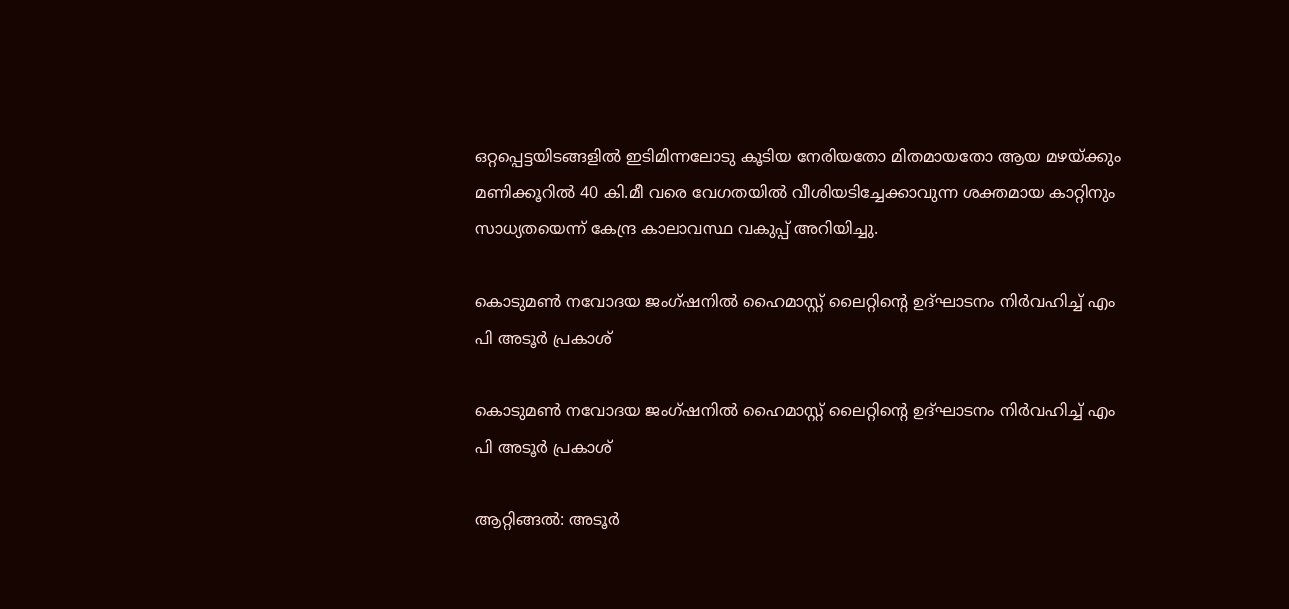ഒറ്റപ്പെട്ടയിടങ്ങളിൽ ഇടിമിന്നലോടു കൂടിയ നേരിയതോ മിതമായതോ ആയ മഴയ്ക്കും മണിക്കൂറിൽ 40 കി.മീ വരെ വേഗതയിൽ വീശിയടിച്ചേക്കാവുന്ന ശക്തമായ കാറ്റിനും സാധ്യതയെന്ന് കേന്ദ്ര കാലാവസ്ഥ വകുപ്പ് അറിയിച്ചു.

കൊടുമൺ നവോദയ ജംഗ്ഷനിൽ ഹൈമാസ്റ്റ് ലൈറ്റിന്റെ ഉദ്ഘാടനം നിർവഹിച്ച് എം പി അടൂർ പ്രകാശ്

കൊടുമൺ നവോദയ ജംഗ്ഷനിൽ ഹൈമാസ്റ്റ് ലൈറ്റിന്റെ ഉദ്ഘാടനം നിർവഹിച്ച് എം പി അടൂർ പ്രകാശ്

ആറ്റിങ്ങൽ: അടൂർ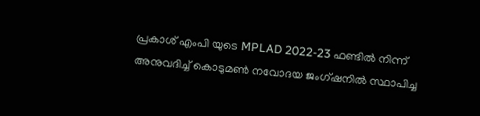പ്രകാശ് എംപി യുടെ MPLAD 2022-23 ഫണ്ടിൽ നിന്ന് അനുവദിച്ച് കൊടുമൺ നവോദയ ജംഗ്ഷനിൽ സ്ഥാപിച്ച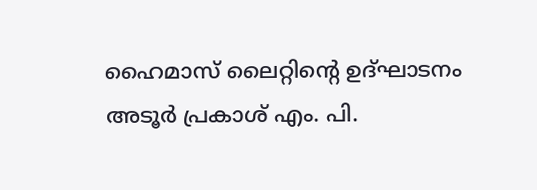ഹൈമാസ് ലൈറ്റിന്റെ ഉദ്ഘാടനം അടൂർ പ്രകാശ് എം. പി.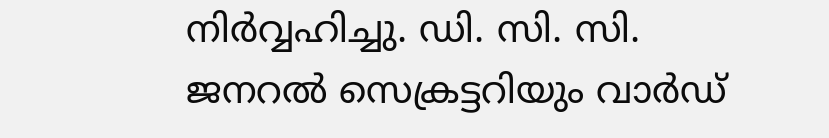നിർവ്വഹിച്ചു. ഡി. സി. സി. ജനറൽ സെക്രട്ടറിയും വാർഡ്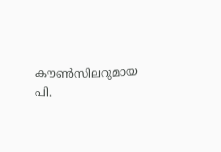കൗൺസിലറുമായ പി.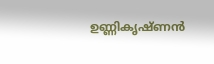ഉണ്ണികൃഷ്ണൻ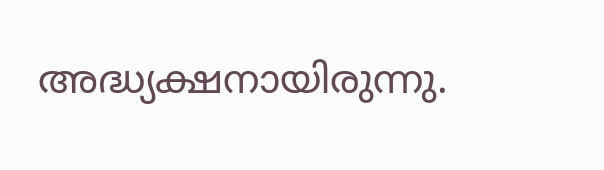അദ്ധ്യക്ഷനായിരുന്നു.